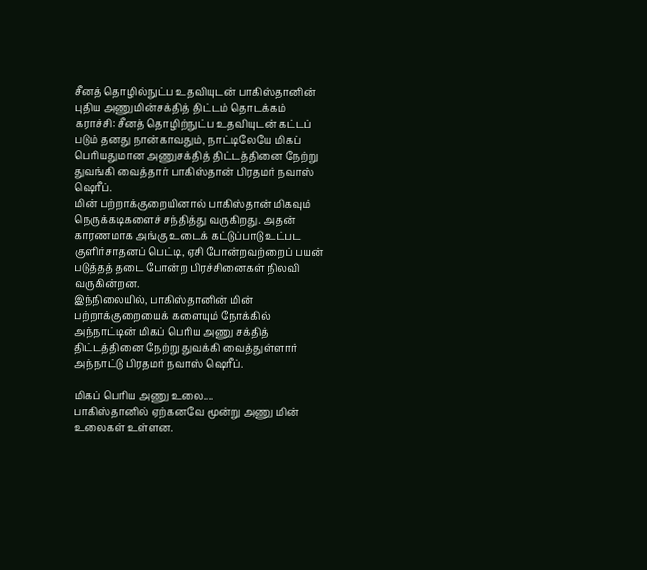சீனத் தொழில்நுட்ப உதவியுடன் பாகிஸ்தானின் புதிய அணுமின்சக்தித் திட்டம் தொடக்கம்
கராச்சி: சீனத் தொழிற்நுட்ப உதவியுடன் கட்டப் படும் தனது நான்காவதும், நாட்டிலேயே மிகப் பெரியதுமான அணுசக்தித் திட்டத்தினை நேற்று துவங்கி வைத்தார் பாகிஸ்தான் பிரதமர் நவாஸ் ஷெரீப்.
மின் பற்றாக்குறையினால் பாகிஸ்தான் மிகவும் நெருக்கடிகளைச் சந்தித்து வருகிறது. அதன் காரணமாக அங்கு உடைக் கட்டுப்பாடு உட்பட குளிர்சாதனப் பெட்டி, ஏசி போன்றவற்றைப் பயன் படுத்தத் தடை போன்ற பிரச்சினைகள் நிலவி வருகின்றன.
இந்நிலையில், பாகிஸ்தானின் மின் பற்றாக்குறையைக் களையும் நோக்கில் அந்நாட்டின் மிகப் பெரிய அணு சக்தித் திட்டத்தினை நேற்று துவக்கி வைத்துள்ளார் அந்நாட்டு பிரதமர் நவாஸ் ஷெரீப்.

மிகப் பெரிய அணு உலை....
பாகிஸ்தானில் ஏற்கனவே மூன்று அணு மின் உலைகள் உள்ளன.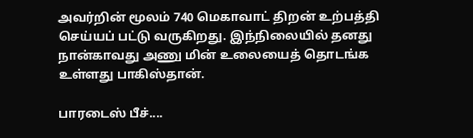அவர்றின் மூலம் 740 மெகாவாட் திறன் உற்பத்தி செய்யப் பட்டு வருகிறது. இந்நிலையில் தனது நான்காவது அணு மின் உலையைத் தொடங்க உள்ளது பாகிஸ்தான்.

பாரடைஸ் பீச்....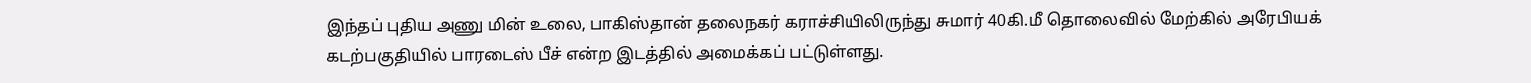இந்தப் புதிய அணு மின் உலை, பாகிஸ்தான் தலைநகர் கராச்சியிலிருந்து சுமார் 40கி.மீ தொலைவில் மேற்கில் அரேபியக் கடற்பகுதியில் பாரடைஸ் பீச் என்ற இடத்தில் அமைக்கப் பட்டுள்ளது.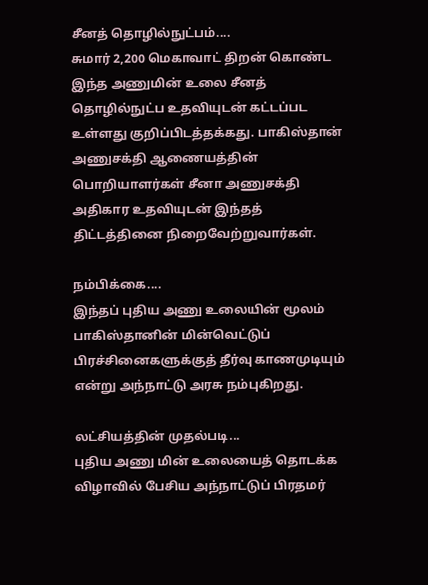சீனத் தொழில்நுட்பம்....
சுமார் 2,200 மெகாவாட் திறன் கொண்ட இந்த அணுமின் உலை சீனத் தொழில்நுட்ப உதவியுடன் கட்டப்பட உள்ளது குறிப்பிடத்தக்கது. பாகிஸ்தான் அணுசக்தி ஆணையத்தின் பொறியாளர்கள் சீனா அணுசக்தி அதிகார உதவியுடன் இந்தத் திட்டத்தினை நிறைவேற்றுவார்கள்.

நம்பிக்கை....
இந்தப் புதிய அணு உலையின் மூலம் பாகிஸ்தானின் மின்வெட்டுப் பிரச்சினைகளுக்குத் தீர்வு காணமுடியும் என்று அந்நாட்டு அரசு நம்புகிறது.

லட்சியத்தின் முதல்படி...
புதிய அணு மின் உலையைத் தொடக்க விழாவில் பேசிய அந்நாட்டுப் பிரதமர்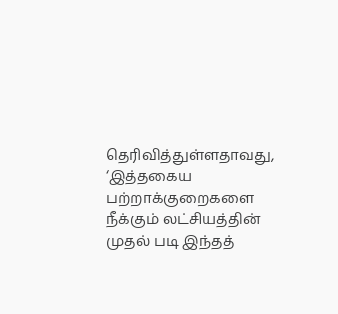தெரிவித்துள்ளதாவது, ‘இத்தகைய பற்றாக்குறைகளை நீக்கும் லட்சியத்தின் முதல் படி இந்தத்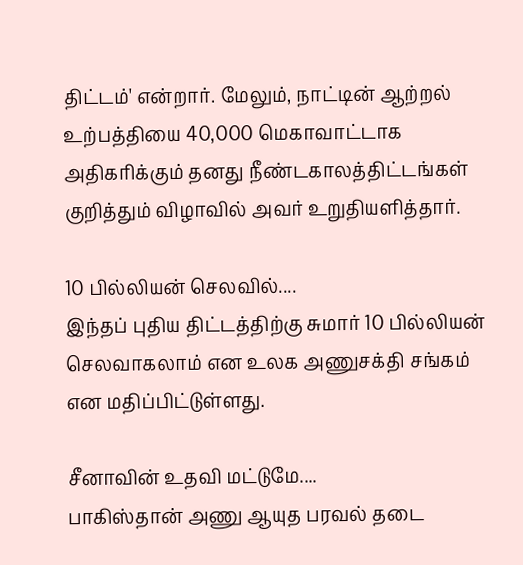திட்டம்' என்றார். மேலும், நாட்டின் ஆற்றல் உற்பத்தியை 40,000 மெகாவாட்டாக அதிகரிக்கும் தனது நீண்டகாலத்திட்டங்கள் குறித்தும் விழாவில் அவர் உறுதியளித்தார்.

10 பில்லியன் செலவில்....
இந்தப் புதிய திட்டத்திற்கு சுமார் 10 பில்லியன் செலவாகலாம் என உலக அணுசக்தி சங்கம் என மதிப்பிட்டுள்ளது.

சீனாவின் உதவி மட்டுமே....
பாகிஸ்தான் அணு ஆயுத பரவல் தடை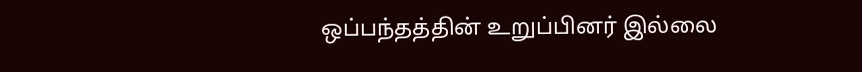ஒப்பந்தத்தின் உறுப்பினர் இல்லை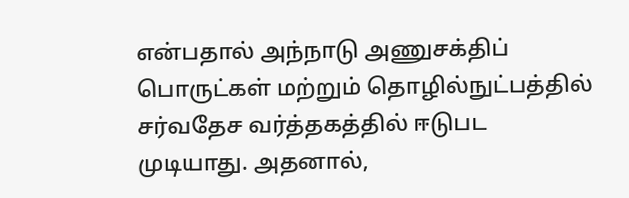என்பதால் அந்நாடு அணுசக்திப் பொருட்கள் மற்றும் தொழில்நுட்பத்தில் சர்வதேச வர்த்தகத்தில் ஈடுபட முடியாது. அதனால்,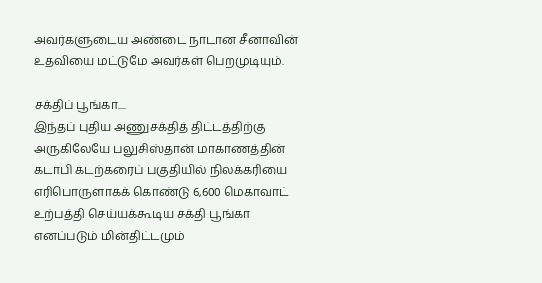அவர்களுடைய அண்டை நாடான சீனாவின் உதவியை மட்டுமே அவர்கள் பெறமுடியும்.

சக்திப் பூங்கா....
இந்தப் புதிய அணுசக்தித் திட்டத்திற்கு அருகிலேயே பலுசிஸ்தான் மாகாணத்தின் கடாபி கடற்கரைப் பகுதியில் நிலக்கரியை எரிபொருளாகக் கொண்டு 6,600 மெகாவாட் உற்பத்தி செய்யக்கூடிய சக்தி பூங்கா எனப்படும் மின்திட்டமும்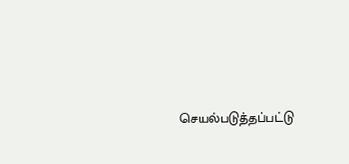செயல்படுத்தப்பட்டு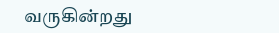வருகின்றது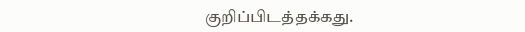குறிப்பிடத்தக்கது.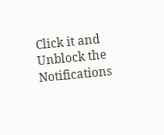Click it and Unblock the Notifications